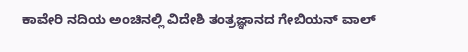ಕಾವೇರಿ ನದಿಯ ಅಂಚಿನಲ್ಲಿ ವಿದೇಶಿ ತಂತ್ರಜ್ಞಾನದ ಗೇಬಿಯನ್ ವಾಲ್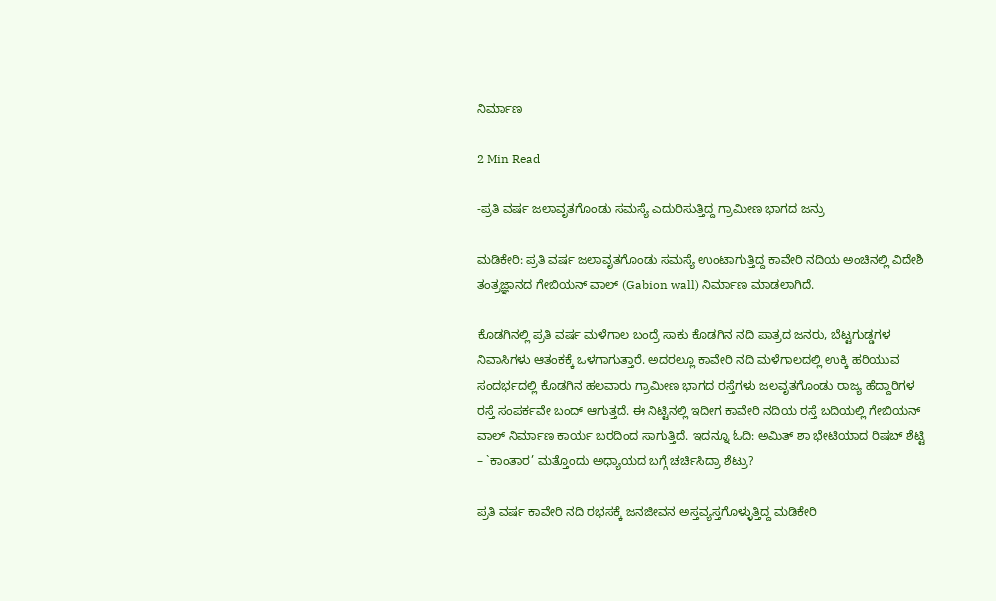ನಿರ್ಮಾಣ

2 Min Read

-ಪ್ರತಿ ವರ್ಷ ಜಲಾವೃತಗೊಂಡು ಸಮಸ್ಯೆ ಎದುರಿಸುತ್ತಿದ್ದ ಗ್ರಾಮೀಣ ಭಾಗದ ಜನ್ರು

ಮಡಿಕೇರಿ: ಪ್ರತಿ ವರ್ಷ ಜಲಾವೃತಗೊಂಡು ಸಮಸ್ಯೆ ಉಂಟಾಗುತ್ತಿದ್ದ ಕಾವೇರಿ ನದಿಯ ಅಂಚಿನಲ್ಲಿ ವಿದೇಶಿ ತಂತ್ರಜ್ಞಾನದ ಗೇಬಿಯನ್ ವಾಲ್ (Gabion wall) ನಿರ್ಮಾಣ ಮಾಡಲಾಗಿದೆ.

ಕೊಡಗಿನಲ್ಲಿ ಪ್ರತಿ ವರ್ಷ ಮಳೆಗಾಲ ಬಂದ್ರೆ ಸಾಕು ಕೊಡಗಿನ ನದಿ ಪಾತ್ರದ ಜನರು, ಬೆಟ್ಟಗುಡ್ಡಗಳ ನಿವಾಸಿಗಳು ಆತಂಕಕ್ಕೆ ಒಳಗಾಗುತ್ತಾರೆ. ಅದರಲ್ಲೂ ಕಾವೇರಿ ನದಿ ಮಳೆಗಾಲದಲ್ಲಿ ಉಕ್ಕಿ ಹರಿಯುವ ಸಂದರ್ಭದಲ್ಲಿ ಕೊಡಗಿನ ಹಲವಾರು ಗ್ರಾಮೀಣ ಭಾಗದ ರಸ್ತೆಗಳು ಜಲವೃತಗೊಂಡು ರಾಜ್ಯ ಹೆದ್ದಾರಿಗಳ ರಸ್ತೆ ಸಂಪರ್ಕವೇ ಬಂದ್ ಆಗುತ್ತದೆ. ಈ ನಿಟ್ಟಿನಲ್ಲಿ ಇದೀಗ ಕಾವೇರಿ ನದಿಯ ರಸ್ತೆ ಬದಿಯಲ್ಲಿ ಗೇಬಿಯನ್ ವಾಲ್ ನಿರ್ಮಾಣ ಕಾರ್ಯ ಬರದಿಂದ ಸಾಗುತ್ತಿದೆ. ಇದನ್ನೂ ಓದಿ: ಅಮಿತ್ ಶಾ ಭೇಟಿಯಾದ ರಿಷಬ್ ಶೆಟ್ಟಿ – `ಕಾಂತಾರ’ ಮತ್ತೊಂದು ಅಧ್ಯಾಯದ ಬಗ್ಗೆ ಚರ್ಚಿಸಿದ್ರಾ ಶೆಟ್ರು?

ಪ್ರತಿ ವರ್ಷ ಕಾವೇರಿ ನದಿ ರಭಸಕ್ಕೆ ಜನಜೀವನ ಅಸ್ತವ್ಯಸ್ತಗೊಳ್ಳುತ್ತಿದ್ದ ಮಡಿಕೇರಿ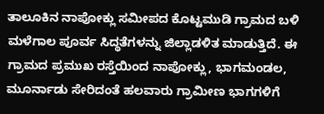ತಾಲೂಕಿನ ನಾಪೋಕ್ಲು ಸಮೀಪದ ಕೊಟ್ಟಮುಡಿ ಗ್ರಾಮದ ಬಳಿ ಮಳೆಗಾಲ ಪೂರ್ವ ಸಿದ್ಧತೆಗಳನ್ನು ಜಿಲ್ಲಾಡಳಿತ ಮಾಡುತ್ತಿದೆ. ಈ ಗ್ರಾಮದ ಪ್ರಮುಖ ರಸ್ತೆಯಿಂದ ನಾಪೋಕ್ಲು, ಭಾಗಮಂಡಲ, ಮೂರ್ನಾಡು ಸೇರಿದಂತೆ ಹಲವಾರು ಗ್ರಾಮೀಣ ಭಾಗಗಳಿಗೆ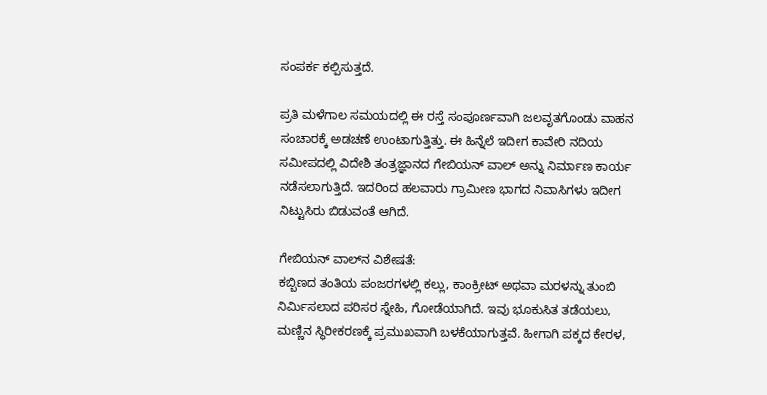ಸಂಪರ್ಕ ಕಲ್ಪಿಸುತ್ತದೆ.

ಪ್ರತಿ ಮಳೆಗಾಲ ಸಮಯದಲ್ಲಿ ಈ ರಸ್ತೆ ಸಂಪೂರ್ಣವಾಗಿ ಜಲವೃತಗೊಂಡು ವಾಹನ ಸಂಚಾರಕ್ಕೆ ಅಡಚಣೆ ಉಂಟಾಗುತ್ತಿತ್ತು. ಈ ಹಿನ್ನೆಲೆ ಇದೀಗ ಕಾವೇರಿ ನದಿಯ ಸಮೀಪದಲ್ಲಿ ವಿದೇಶಿ ತಂತ್ರಜ್ಞಾನದ ಗೇಬಿಯನ್ ವಾಲ್ ಅನ್ನು ನಿರ್ಮಾಣ ಕಾರ್ಯ ನಡೆಸಲಾಗುತ್ತಿದೆ. ಇದರಿಂದ ಹಲವಾರು ಗ್ರಾಮೀಣ ಭಾಗದ ನಿವಾಸಿಗಳು ಇದೀಗ ನಿಟ್ಟುಸಿರು ಬಿಡುವಂತೆ ಆಗಿದೆ.

ಗೇಬಿಯನ್ ವಾಲ್‌ನ ವಿಶೇಷತೆ:
ಕಬ್ಬಿಣದ ತಂತಿಯ ಪಂಜರಗಳಲ್ಲಿ ಕಲ್ಲು, ಕಾಂಕ್ರೀಟ್ ಅಥವಾ ಮರಳನ್ನು ತುಂಬಿ ನಿರ್ಮಿಸಲಾದ ಪರಿಸರ ಸ್ನೇಹಿ, ಗೋಡೆಯಾಗಿದೆ. ಇವು ಭೂಕುಸಿತ ತಡೆಯಲು, ಮಣ್ಣಿನ ಸ್ಥಿರೀಕರಣಕ್ಕೆ ಪ್ರಮುಖವಾಗಿ ಬಳಕೆಯಾಗುತ್ತವೆ. ಹೀಗಾಗಿ ಪಕ್ಕದ ಕೇರಳ,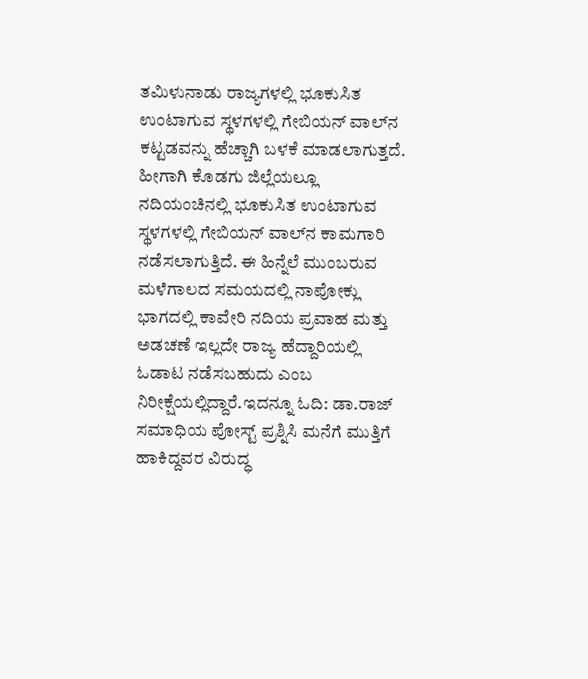ತಮಿಳುನಾಡು ರಾಜ್ಯಗಳಲ್ಲಿ ಭೂಕುಸಿತ ಉಂಟಾಗುವ ಸ್ಥಳಗಳಲ್ಲಿ ಗೇಬಿಯನ್ ವಾಲ್‌ನ ಕಟ್ಟಡವನ್ನು ಹೆಚ್ಚಾಗಿ ಬಳಕೆ ಮಾಡಲಾಗುತ್ತದೆ. ಹೀಗಾಗಿ ಕೊಡಗು ಜಿಲ್ಲೆಯಲ್ಲೂ ನದಿಯಂಚಿನಲ್ಲಿ ಭೂಕುಸಿತ ಉಂಟಾಗುವ ಸ್ಥಳಗಳಲ್ಲಿ ಗೇಬಿಯನ್ ವಾಲ್‌ನ ಕಾಮಗಾರಿ ನಡೆಸಲಾಗುತ್ತಿದೆ. ಈ ಹಿನ್ನೆಲೆ ಮುಂಬರುವ ಮಳೆಗಾಲದ ಸಮಯದಲ್ಲಿ ನಾಪೋಕ್ಲು ಭಾಗದಲ್ಲಿ ಕಾವೇರಿ ನದಿಯ ಪ್ರವಾಹ ಮತ್ತು ಅಡಚಣೆ ಇಲ್ಲದೇ ರಾಜ್ಯ ಹೆದ್ದಾರಿಯಲ್ಲಿ ಓಡಾಟ ನಡೆಸಬಹುದು ಎಂಬ ನಿರೀಕ್ಷೆಯಲ್ಲಿದ್ದಾರೆ.ಇದನ್ನೂ ಓದಿ: ಡಾ.ರಾಜ್ ಸಮಾಧಿಯ ಪೋಸ್ಟ್ ಪ್ರಶ್ನಿಸಿ ಮನೆಗೆ ಮುತ್ತಿಗೆ ಹಾಕಿದ್ದವರ ವಿರುದ್ಧ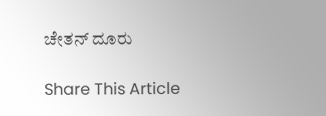ಚೇತನ್ ದೂರು

Share This Article